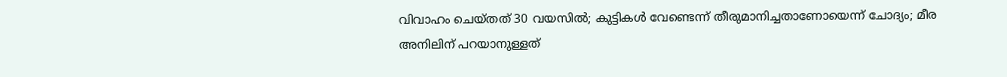വിവാഹം ചെയ്തത് 30 വയസിൽ; കുട്ടികൾ വേണ്ടെന്ന് തീരുമാനിച്ചതാണോയെന്ന് ചോദ്യം; മീര അനിലിന് പറയാനുള്ളത്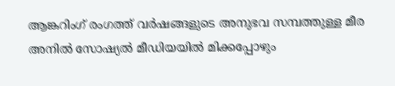ആങ്കറിംഗ് രംഗത്ത് വർഷങ്ങളുടെ അനുഭവ സമ്പത്തുള്ള മീര അനിൽ സോഷ്യൽ മീഡിയയിൽ മിക്കപ്പോഴും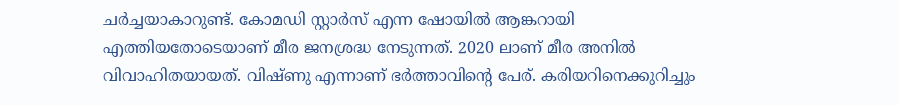ചർച്ചയാകാറുണ്ട്. കോമഡി സ്റ്റാർസ് എന്ന ഷോയിൽ ആങ്കറായി എത്തിയതോടെയാണ് മീര ജനശ്രദ്ധ നേടുന്നത്. 2020 ലാണ് മീര അനിൽ വിവാഹിതയായത്. വിഷ്ണു എന്നാണ് ഭർത്താവിന്റെ പേര്. കരിയറിനെക്കുറിച്ചും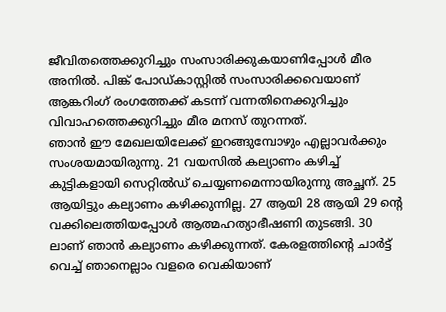ജീവിതത്തെക്കുറിച്ചും സംസാരിക്കുകയാണിപ്പോൾ മീര അനിൽ. പിങ്ക് പോഡ്കാസ്റ്റിൽ സംസാരിക്കവെയാണ് ആങ്കറിംഗ് രംഗത്തേക്ക് കടന്ന് വന്നതിനെക്കുറിച്ചും വിവാഹത്തെക്കുറിച്ചും മീര മനസ് തുറന്നത്.
ഞാൻ ഈ മേഖലയിലേക്ക് ഇറങ്ങുമ്പോഴും എല്ലാവർക്കും സംശയമായിരുന്നു. 21 വയസിൽ കല്യാണം കഴിച്ച് കുട്ടികളായി സെറ്റിൽഡ് ചെയ്യണമെന്നായിരുന്നു അച്ഛന്. 25 ആയിട്ടും കല്യാണം കഴിക്കുന്നില്ല. 27 ആയി 28 ആയി 29 ന്റെ വക്കിലെത്തിയപ്പോൾ ആത്മഹത്യാഭീഷണി തുടങ്ങി. 30 ലാണ് ഞാൻ കല്യാണം കഴിക്കുന്നത്. കേരളത്തിന്റെ ചാർട്ട് വെച്ച് ഞാനെല്ലാം വളരെ വെകിയാണ്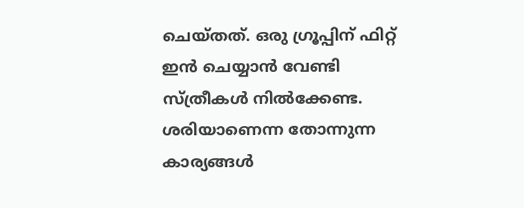ചെയ്തത്. ഒരു ഗ്രൂപ്പിന് ഫിറ്റ് ഇൻ ചെയ്യാൻ വേണ്ടി സ്ത്രീകൾ നിൽക്കേണ്ട. ശരിയാണെന്ന തോന്നുന്ന കാര്യങ്ങൾ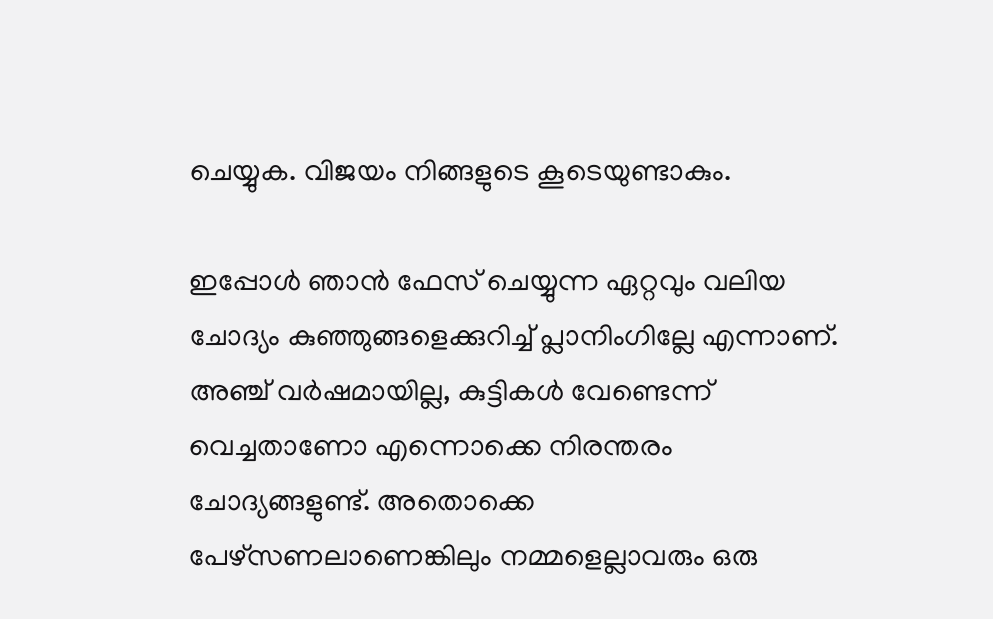ചെയ്യുക. വിജയം നിങ്ങളുടെ കൂടെയുണ്ടാകും.

ഇപ്പോൾ ഞാൻ ഫേസ് ചെയ്യുന്ന ഏറ്റവും വലിയ ചോദ്യം കുഞ്ഞുങ്ങളെക്കുറിച്ച് പ്ലാനിംഗില്ലേ എന്നാണ്. അഞ്ച് വർഷമായില്ല, കുട്ടികൾ വേണ്ടെന്ന് വെച്ചതാണോ എന്നൊക്കെ നിരന്തരം ചോദ്യങ്ങളുണ്ട്. അതൊക്കെ പേഴ്സണലാണെങ്കിലും നമ്മളെല്ലാവരും ഒരു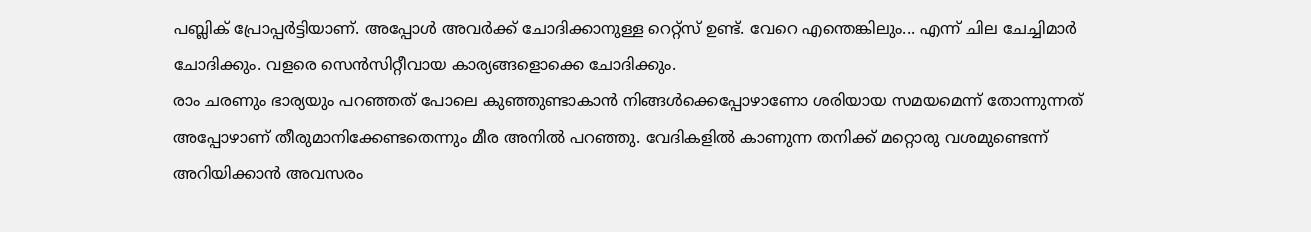പബ്ലിക് പ്രോപ്പർട്ടിയാണ്. അപ്പോൾ അവർക്ക് ചോദിക്കാനുള്ള റെറ്റ്സ് ഉണ്ട്. വേറെ എന്തെങ്കിലും... എന്ന് ചില ചേച്ചിമാർ ചോദിക്കും. വളരെ സെൻസിറ്റീവായ കാര്യങ്ങളൊക്കെ ചോദിക്കും.
രാം ചരണും ഭാര്യയും പറഞ്ഞത് പോലെ കുഞ്ഞുണ്ടാകാൻ നിങ്ങൾക്കെപ്പോഴാണോ ശരിയായ സമയമെന്ന് തോന്നുന്നത് അപ്പോഴാണ് തീരുമാനിക്കേണ്ടതെന്നും മീര അനിൽ പറഞ്ഞു. വേദികളിൽ കാണുന്ന തനിക്ക് മറ്റൊരു വശമുണ്ടെന്ന് അറിയിക്കാൻ അവസരം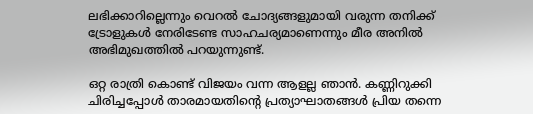ലഭിക്കാറില്ലെന്നും വെറൽ ചോദ്യങ്ങളുമായി വരുന്ന തനിക്ക് ട്രോളുകൾ നേരിടേണ്ട സാഹചര്യമാണെന്നും മീര അനിൽ അഭിമുഖത്തിൽ പറയുന്നുണ്ട്.

ഒറ്റ രാത്രി കൊണ്ട് വിജയം വന്ന ആളല്ല ഞാൻ. കണ്ണിറുക്കി ചിരിച്ചപ്പോൾ താരമായതിന്റെ പ്രത്യാഘാതങ്ങൾ പ്രിയ തന്നെ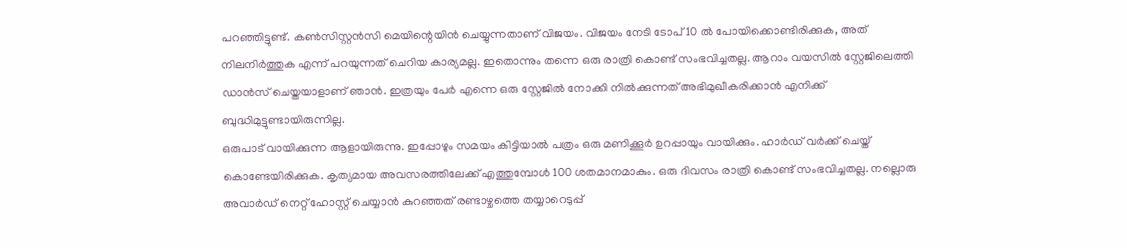പറഞ്ഞിട്ടുണ്ട്. കൺസിസ്റ്റൻസി മെയിന്റെയിൻ ചെയ്യുന്നതാണ് വിജയം. വിജയം നേടി ടോപ് 10 ൽ പോയിക്കൊണ്ടിരിക്കുക, അത് നിലനിർത്തുക എന്ന് പറയുന്നത് ചെറിയ കാര്യമല്ല. ഇതൊന്നും തന്നെ ഒരു രാത്രി കൊണ്ട് സംഭവിച്ചതല്ല. ആറാം വയസിൽ സ്റ്റേജിലെത്തി ഡാൻസ് ചെയ്തയാളാണ് ഞാൻ. ഇത്രയും പേർ എന്നെ ഒരു സ്റ്റേജിൽ നോക്കി നിൽക്കുന്നത് അഭിമുഖീകരിക്കാൻ എനിക്ക് ബുദ്ധിമുട്ടുണ്ടായിരുന്നില്ല.
ഒരുപാട് വായിക്കുന്ന ആളായിരുന്നു. ഇപ്പോഴും സമയം കിട്ടിയാൽ പത്രം ഒരു മണിക്കൂർ ഉറപ്പായും വായിക്കും. ഹാർഡ് വർക്ക് ചെയ്ത് കൊണ്ടേയിരിക്കുക. കൃത്യമായ അവസരത്തിലേക്ക് എത്തുമ്പോൾ 100 ശതമാനമാകും. ഒരു ദിവസം രാത്രി കൊണ്ട് സംഭവിച്ചതല്ല. നല്ലൊരു അവാർഡ് നെറ്റ് ഹോസ്റ്റ് ചെയ്യാൻ കുറഞ്ഞത് രണ്ടാഴ്ചത്തെ തയ്യാറെടുപ്പ്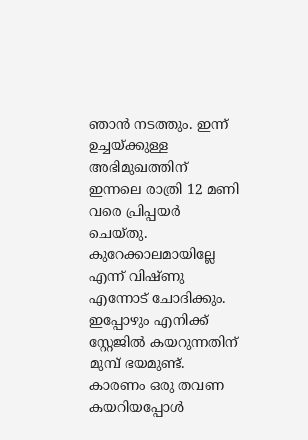ഞാൻ നടത്തും. ഇന്ന് ഉച്ചയ്ക്കുള്ള അഭിമുഖത്തിന് ഇന്നലെ രാത്രി 12 മണി വരെ പ്രിപ്പയർ ചെയ്തു. കുറേക്കാലമായില്ലേ എന്ന് വിഷ്ണു എന്നോട് ചോദിക്കും.
ഇപ്പോഴും എനിക്ക് സ്റ്റേജിൽ കയറുന്നതിന് മുമ്പ് ഭയമുണ്ട്. കാരണം ഒരു തവണ കയറിയപ്പോൾ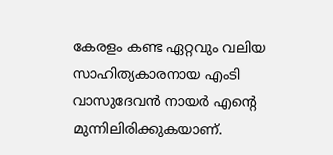കേരളം കണ്ട ഏറ്റവും വലിയ സാഹിത്യകാരനായ എംടി വാസുദേവൻ നായർ എന്റെ മുന്നിലിരിക്കുകയാണ്.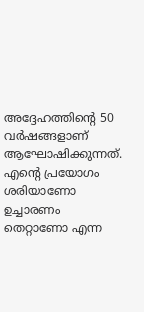അദ്ദേഹത്തിന്റെ 50 വർഷങ്ങളാണ് ആഘോഷിക്കുന്നത്. എന്റെ പ്രയോഗം ശരിയാണോ ഉച്ചാരണം തെറ്റാണോ എന്ന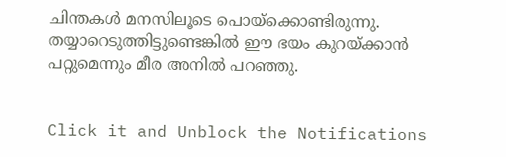ചിന്തകൾ മനസിലൂടെ പൊയ്ക്കൊണ്ടിരുന്നു. തയ്യാറെടുത്തിട്ടുണ്ടെങ്കിൽ ഈ ഭയം കുറയ്ക്കാൻ പറ്റുമെന്നും മീര അനിൽ പറഞ്ഞു.


Click it and Unblock the Notifications